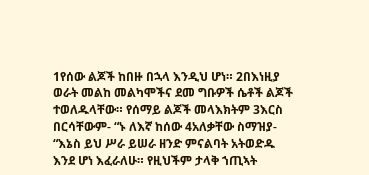1የሰው ልጆች ከበዙ በኋላ እንዲህ ሆነ። 2በእነዚያ ወራት መልከ መልካሞችና ደመ ግቡዎች ሴቶች ልጆች ተወለዱላቸው። የሰማይ ልጆች መላእክትም 3እርስ በርሳቸውም- “ኑ ለእኛ ከሰው 4አለቃቸው ስማዝያ- “እኔስ ይህ ሥራ ይሠራ ዘንድ ምናልባት አትወድዱ እንደ ሆነ እፈራለሁ። የዚህችም ታላቅ ኀጢኣት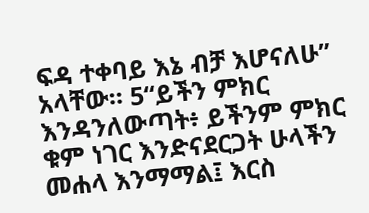ፍዳ ተቀባይ እኔ ብቻ እሆናለሁ” አላቸው። 5“ይችን ምክር እንዳንለውጣት፥ ይችንም ምክር ቁም ነገር እንድናደርጋት ሁላችን መሐላ እንማማል፤ እርስ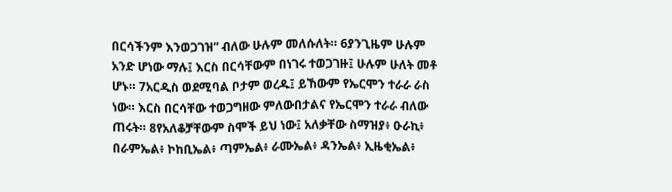በርሳችንም እንወጋገዝ” ብለው ሁሉም መለሱለት። 6ያንጊዜም ሁሉም አንድ ሆነው ማሉ፤ እርስ በርሳቸውም በነገሩ ተወጋገዙ፤ ሁሉም ሁለት መቶ ሆኑ። 7አርዲስ ወደሚባል ቦታም ወረዱ፤ ይኸውም የኤርሞን ተራራ ራስ ነው። እርስ በርሳቸው ተወጋግዘው ምለውበታልና የኤርሞን ተራራ ብለው ጠሩት። 8የአለቆቻቸውም ስሞች ይህ ነው፤ አለቃቸው ስማዝያ፥ ዑራኪ፥ በራምኤል፥ ኮከቢኤል፥ ጣምኤል፥ ራሙኤል፥ ዳንኤል፥ ኢዜቂኤል፥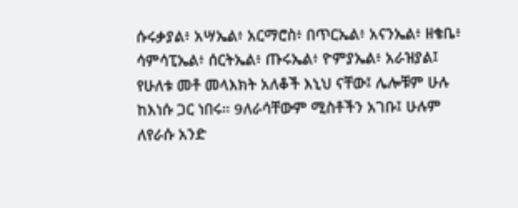ሱሩቃያል፥ አሣኤል፥ አርማሮስ፥ በጥርኤል፥ አናንኤል፥ ዘቄቤ፥ ሳምሳፒኤል፥ ሰርትኤል፥ ጡሩኤል፥ ዮምያኤል፥ አራዝያል፤ የሁለቱ መቶ መላእክት አለቆች እኒህ ናቸው፤ ሌሎቹም ሁሉ ከእነሱ ጋር ነበሩ። 9ለራሳቸውም ሚስቶችን አገቡ፤ ሁሉም ለየራሱ አንድ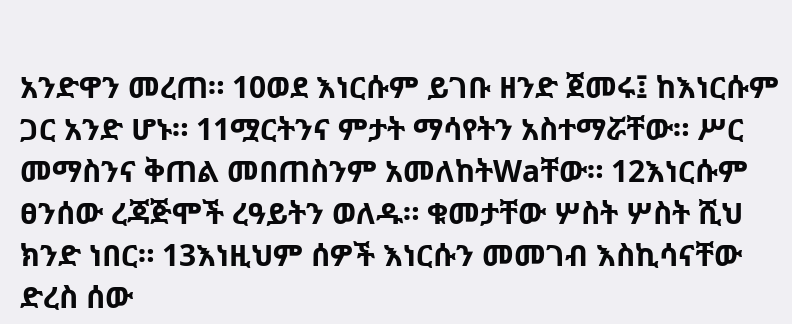አንድዋን መረጠ። 10ወደ እነርሱም ይገቡ ዘንድ ጀመሩ፤ ከእነርሱም ጋር አንድ ሆኑ። 11ሟርትንና ምታት ማሳየትን አስተማሯቸው። ሥር መማስንና ቅጠል መበጠስንም አመለከትWaቸው። 12እነርሱም ፀንሰው ረጃጅሞች ረዓይትን ወለዱ። ቁመታቸው ሦስት ሦስት ሺህ ክንድ ነበር። 13እነዚህም ሰዎች እነርሱን መመገብ እስኪሳናቸው ድረስ ሰው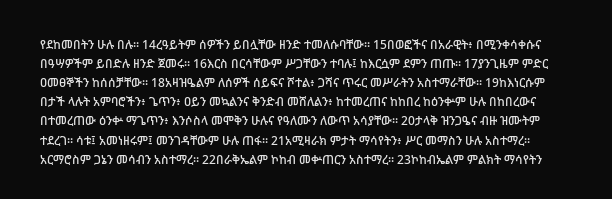የደከመበትን ሁሉ በሉ። 14ረዓይትም ሰዎችን ይበሏቸው ዘንድ ተመለሱባቸው። 15በወፎችና በአራዊት፥ በሚንቀሳቀሱና በዓሣዎችም ይበድሉ ዘንድ ጀመሩ። 16እርስ በርሳቸውም ሥጋቸውን ተባሉ፤ ከእርሷም ደምን ጠጡ። 17ያንጊዜም ምድር ዐመፀኞችን ከሰሰቻቸው። 18አዛዝዔልም ለሰዎች ሰይፍና ሾተል፥ ጋሻና ጥሩር መሥራትን አስተማራቸው። 19ከእነርሱም በታች ላሉት አምባሮችን፥ ጌጥን፥ ዐይን መኳልንና ቅንድብ መሸለልን፥ ከተመረጠና ከከበረ ከዕንቍም ሁሉ በከበረውና በተመረጠው ዕንቍ ማጌጥን፥ እንሶስላ መሞቅን ሁሉና የዓለሙን ለውጥ አሳያቸው። 20ታላቅ ዝንጋዔና ብዙ ዝሙትም ተደረገ። ሳቱ፤ አመነዘሩም፤ መንገዳቸውም ሁሉ ጠፋ። 21አሚዛራክ ምታት ማሳየትን፥ ሥር መማስን ሁሉ አስተማረ። አርማሮስም ጋኔን መሳብን አስተማረ። 22በራቅኤልም ኮከብ መቍጠርን አስተማረ። 23ኮከብኤልም ምልክት ማሳየትን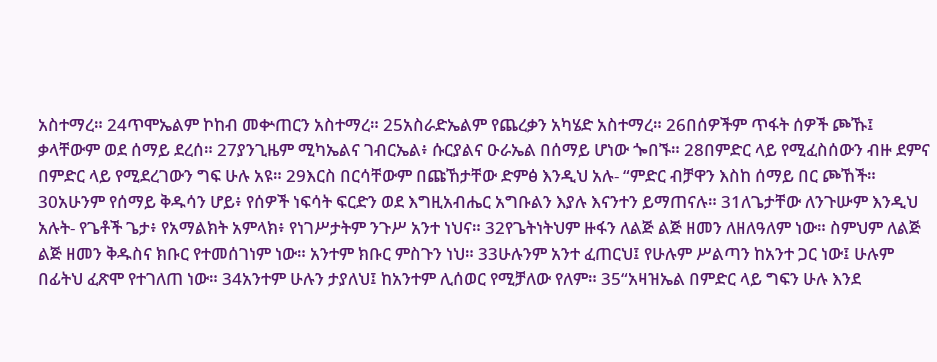አስተማረ። 24ጥሞኤልም ኮከብ መቍጠርን አስተማረ። 25አስራድኤልም የጨረቃን አካሄድ አስተማረ። 26በሰዎችም ጥፋት ሰዎች ጮኹ፤ ቃላቸውም ወደ ሰማይ ደረሰ። 27ያንጊዜም ሚካኤልና ገብርኤል፥ ሱርያልና ዑራኤል በሰማይ ሆነው ጐበኙ። 28በምድር ላይ የሚፈስሰውን ብዙ ደምና በምድር ላይ የሚደረገውን ግፍ ሁሉ አዩ። 29እርስ በርሳቸውም በጩኸታቸው ድምፅ እንዲህ አሉ- “ምድር ብቻዋን እስከ ሰማይ በር ጮኸች። 30አሁንም የሰማይ ቅዱሳን ሆይ፥ የሰዎች ነፍሳት ፍርድን ወደ እግዚአብሔር አግቡልን እያሉ እናንተን ይማጠናሉ። 31ለጌታቸው ለንጉሡም እንዲህ አሉት- የጌቶች ጌታ፥ የአማልክት አምላክ፥ የነገሥታትም ንጉሥ አንተ ነህና። 32የጌትነትህም ዙፋን ለልጅ ልጅ ዘመን ለዘለዓለም ነው። ስምህም ለልጅ ልጅ ዘመን ቅዱስና ክቡር የተመሰገነም ነው። አንተም ክቡር ምስጉን ነህ። 33ሁሉንም አንተ ፈጠርህ፤ የሁሉም ሥልጣን ከአንተ ጋር ነው፤ ሁሉም በፊትህ ፈጽሞ የተገለጠ ነው። 34አንተም ሁሉን ታያለህ፤ ከአንተም ሊሰወር የሚቻለው የለም። 35“አዛዝኤል በምድር ላይ ግፍን ሁሉ እንደ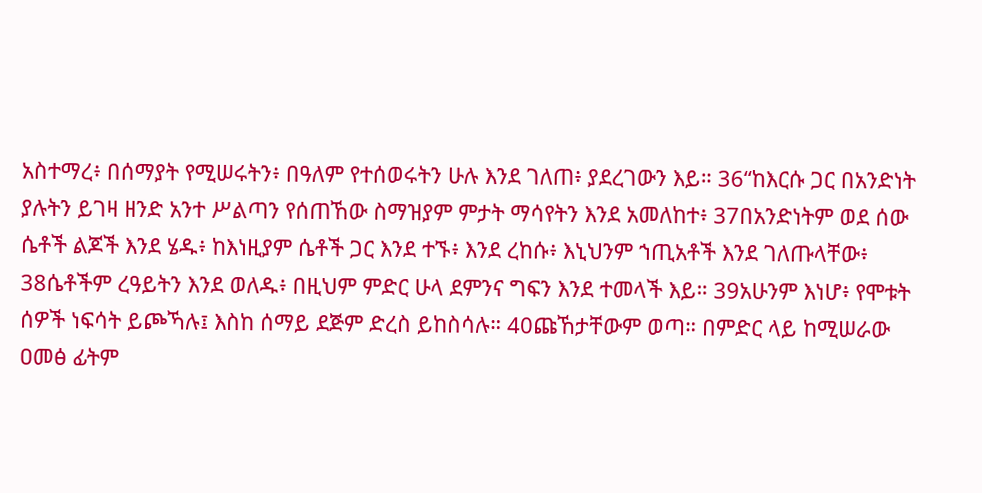አስተማረ፥ በሰማያት የሚሠሩትን፥ በዓለም የተሰወሩትን ሁሉ እንደ ገለጠ፥ ያደረገውን እይ። 36“ከእርሱ ጋር በአንድነት ያሉትን ይገዛ ዘንድ አንተ ሥልጣን የሰጠኸው ስማዝያም ምታት ማሳየትን እንደ አመለከተ፥ 37በአንድነትም ወደ ሰው ሴቶች ልጆች እንደ ሄዱ፥ ከእነዚያም ሴቶች ጋር እንደ ተኙ፥ እንደ ረከሱ፥ እኒህንም ኀጢአቶች እንደ ገለጡላቸው፥ 38ሴቶችም ረዓይትን እንደ ወለዱ፥ በዚህም ምድር ሁላ ደምንና ግፍን እንደ ተመላች እይ። 39አሁንም እነሆ፥ የሞቱት ሰዎች ነፍሳት ይጮኻሉ፤ እስከ ሰማይ ደጅም ድረስ ይከስሳሉ። 40ጩኸታቸውም ወጣ። በምድር ላይ ከሚሠራው ዐመፅ ፊትም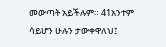መውጣት አይችሉም። 41አንተም ሳይሆን ሁሉን ታውቀዋለህ፤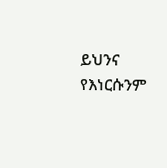ይህንና የእነርሱንም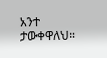አንተ ታውቀዋለህ።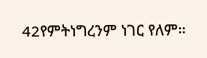42የምትነግረንም ነገር የለም።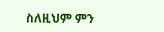ስለዚህም ምን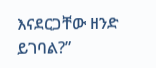እናደርጋቸው ዘንድ ይገባል?”